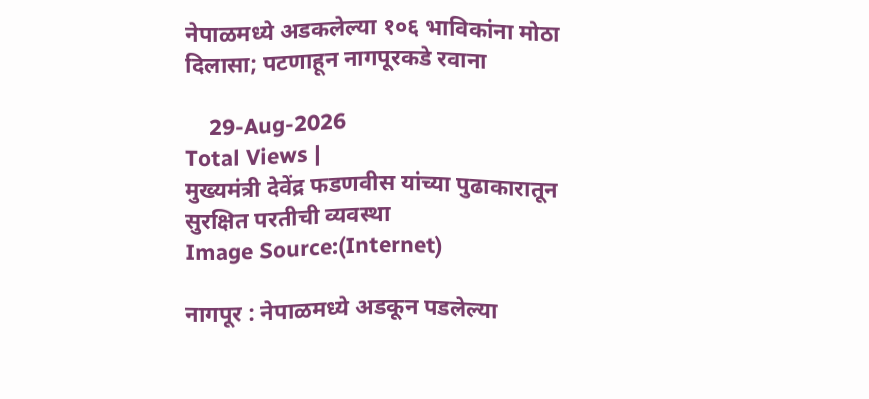नेपाळमध्ये अडकलेल्या १०६ भाविकांना मोठा दिलासा; पटणाहून नागपूरकडे रवाना

    29-Aug-2026
Total Views |
मुख्यमंत्री देवेंद्र फडणवीस यांच्या पुढाकारातून सुरक्षित परतीची व्यवस्था
Image Source:(Internet)

नागपूर : नेपाळमध्ये अडकून पडलेल्या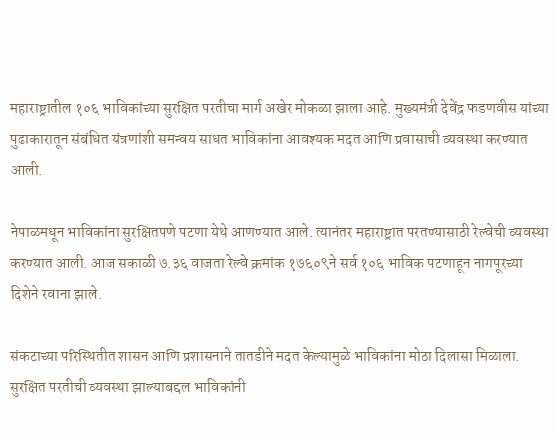महाराष्ट्रातील १०६ भाविकांच्या सुरक्षित परतीचा मार्ग अखेर मोकळा झाला आहे. मुख्यमंत्री देवेंद्र फडणवीस यांच्या पुढाकारातून संबंधित यंत्रणांशी समन्वय साधत भाविकांना आवश्यक मदत आणि प्रवासाची व्यवस्था करण्यात आली.

नेपाळमधून भाविकांना सुरक्षितपणे पटणा येथे आणण्यात आले. त्यानंतर महाराष्ट्रात परतण्यासाठी रेल्वेची व्यवस्था करण्यात आली. आज सकाळी ७.३६ वाजता रेल्वे क्रमांक १७६०९ने सर्व १०६ भाविक पटणाहून नागपूरच्या दिशेने रवाना झाले.

संकटाच्या परिस्थितीत शासन आणि प्रशासनाने तातडीने मदत केल्यामुळे भाविकांना मोठा दिलासा मिळाला. सुरक्षित परतीची व्यवस्था झाल्याबद्दल भाविकांनी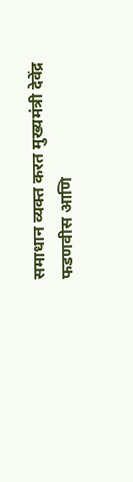समाधान व्यक्त करत मुख्यमंत्री देवेंद्र फडणवीस आणि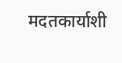मदतकार्याशी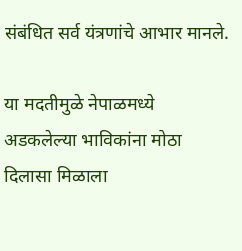संबंधित सर्व यंत्रणांचे आभार मानले.

या मदतीमुळे नेपाळमध्ये अडकलेल्या भाविकांना मोठा दिलासा मिळाला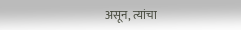असून, त्यांचा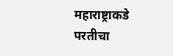महाराष्ट्राकडे परतीचा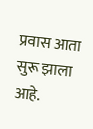प्रवास आता सुरू झाला आहे.